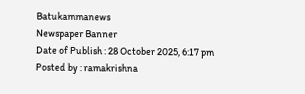Batukammanews
Newspaper Banner
Date of Publish : 28 October 2025, 6:17 pm Posted by : ramakrishna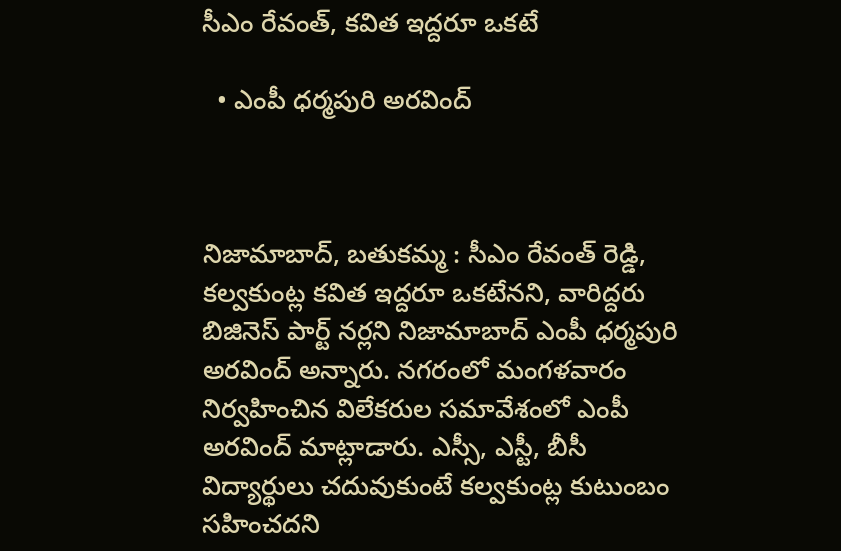సీఎం రేవంత్, కవిత ఇద్దరూ ఒకటే

  • ఎంపీ ధర్మపురి అరవింద్



నిజామాబాద్, బతుకమ్మ : సీఎం రేవంత్ రెడ్డి, కల్వకుంట్ల కవిత ఇద్దరూ ఒకటేనని, వారిద్దరు బిజినెస్ పార్ట్ నర్లని నిజామాబాద్ ఎంపీ ధర్మపురి అరవింద్ అన్నారు. నగరంలో మంగళవారం నిర్వహించిన విలేకరుల సమావేశంలో ఎంపీ అరవింద్ మాట్లాడారు. ఎస్సీ, ఎస్టీ, బీసీ విద్యార్థులు చదువుకుంటే కల్వకుంట్ల కుటుంబం సహించదని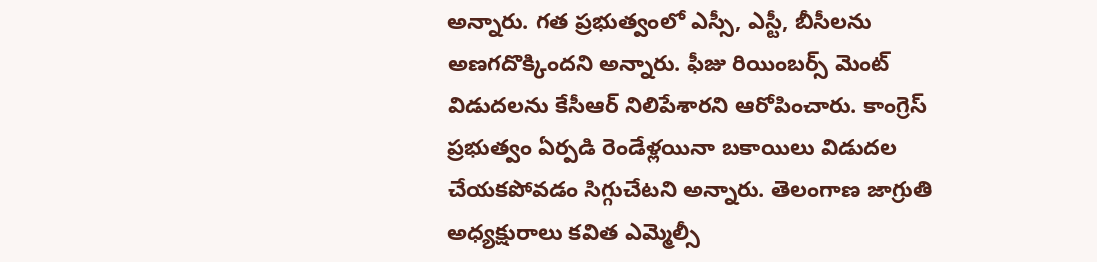అన్నారు. గత ప్రభుత్వంలో ఎస్సీ, ఎస్టీ, బీసీలను అణగదొక్కిందని అన్నారు. ఫీజు రియింబర్స్ మెంట్ విడుదలను కేసీఆర్ నిలిపేశారని ఆరోపించారు. కాంగ్రెస్ ప్రభుత్వం ఏర్పడి రెండేళ్లయినా బకాయిలు విడుదల చేయకపోవడం సిగ్గుచేటని అన్నారు. తెలంగాణ జాగ్రుతి అధ్యక్షురాలు కవిత ఎమ్మెల్సీ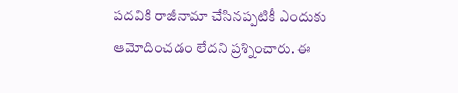పదవికి రాజీనామా చేసినప్పటికీ ఎందుకు ఆమోదించడం లేదని ప్రశ్నించారు. ఈ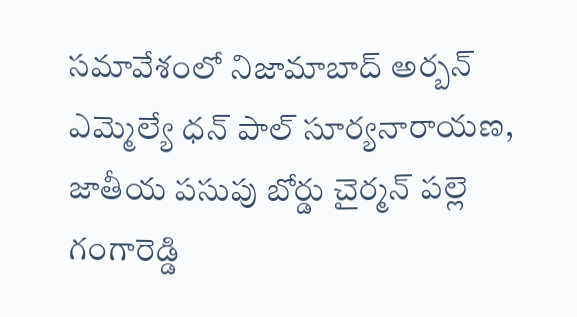సమావేశంలో నిజామాబాద్ అర్బన్ ఎమ్మెల్యే ధన్ పాల్ సూర్యనారాయణ, జాతీయ పసుపు బోర్డు చైర్మన్ పల్లె గంగారెడ్డి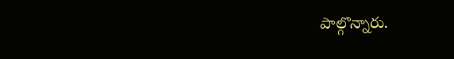పాల్గొన్నారు.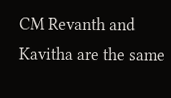CM Revanth and Kavitha are the same